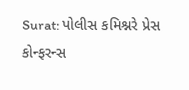Surat: પોલીસ કમિશ્નરે પ્રેસ કોન્ફરન્સ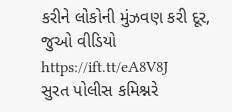કરીને લોકોની મુંઝવણ કરી દૂર, જુઓ વીડિયો https://ift.tt/eA8V8J
સુરત પોલીસ કમિશ્નરે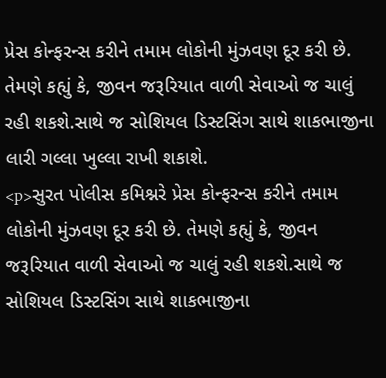પ્રેસ કોન્ફરન્સ કરીને તમામ લોકોની મુંઝવણ દૂર કરી છે. તેમણે કહ્યું કે, જીવન જરૂરિયાત વાળી સેવાઓ જ ચાલું રહી શકશે.સાથે જ સોશિયલ ડિસ્ટસિંગ સાથે શાકભાજીના લારી ગલ્લા ખુલ્લા રાખી શકાશે.
<p>સુરત પોલીસ કમિશ્નરે પ્રેસ કોન્ફરન્સ કરીને તમામ લોકોની મુંઝવણ દૂર કરી છે. તેમણે કહ્યું કે, જીવન જરૂરિયાત વાળી સેવાઓ જ ચાલું રહી શકશે.સાથે જ સોશિયલ ડિસ્ટસિંગ સાથે શાકભાજીના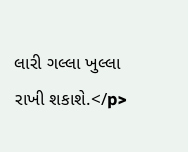લારી ગલ્લા ખુલ્લા રાખી શકાશે.</p>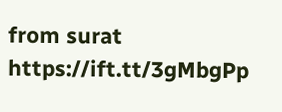from surat https://ift.tt/3gMbgPp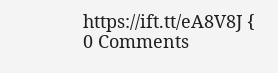https://ift.tt/eA8V8J {
0 Comments